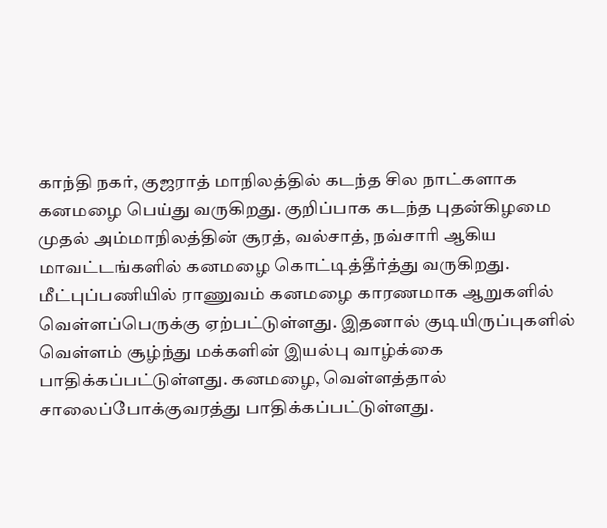காந்தி நகர், குஜராத் மாநிலத்தில் கடந்த சில நாட்களாக கனமழை பெய்து வருகிறது. குறிப்பாக கடந்த புதன்கிழமை முதல் அம்மாநிலத்தின் சூரத், வல்சாத், நவ்சாரி ஆகிய மாவட்டங்களில் கனமழை கொட்டித்தீர்த்து வருகிறது. மீட்புப்பணியில் ராணுவம் கனமழை காரணமாக ஆறுகளில் வெள்ளப்பெருக்கு ஏற்பட்டுள்ளது. இதனால் குடியிருப்புகளில் வெள்ளம் சூழ்ந்து மக்களின் இயல்பு வாழ்க்கை பாதிக்கப்பட்டுள்ளது. கனமழை, வெள்ளத்தால் சாலைப்போக்குவரத்து பாதிக்கப்பட்டுள்ளது.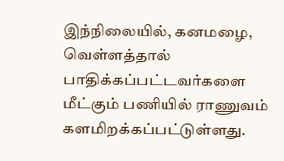இந்நிலையில், கனமழை, வெள்ளத்தால் பாதிக்கப்பட்டவர்களை மீட்கும் பணியில் ராணுவம் களமிறக்கப்பட்டுள்ளது.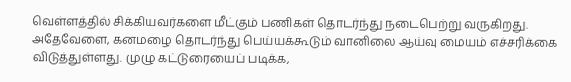வெள்ளத்தில் சிக்கியவர்களை மீட்கும் பணிகள் தொடர்ந்து நடைபெற்று வருகிறது. அதேவேளை, கனமழை தொடர்ந்து பெய்யக்கூடும் வானிலை ஆய்வு மையம் எச்சரிக்கை விடுத்துள்ளது. முழு கட்டுரையைப் படிக்க,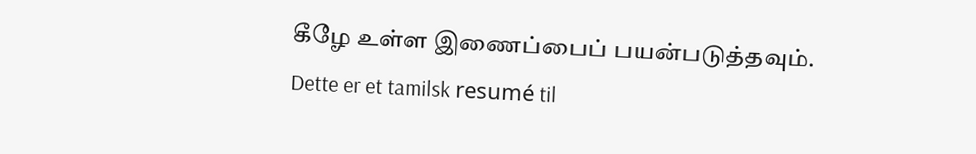கீழே உள்ள இணைப்பைப் பயன்படுத்தவும்.
Dette er et tamilsk resumé til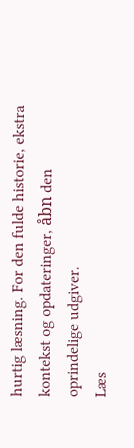hurtig læsning. For den fulde historie, ekstra kontekst og opdateringer, åbn den oprindelige udgiver.
Læs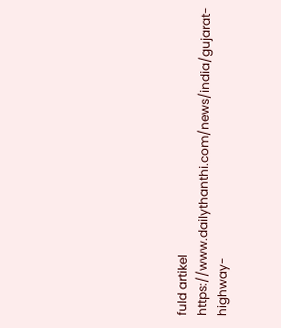fuld artikel
https://www.dailythanthi.com/news/india/gujarat-highway-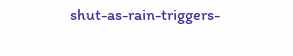shut-as-rain-triggers-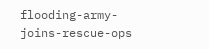flooding-army-joins-rescue-ops